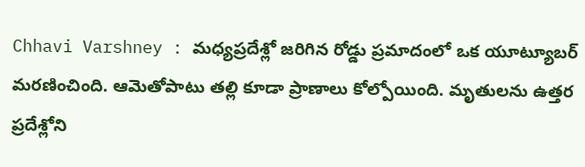Chhavi Varshney : మధ్యప్రదేశ్లో జరిగిన రోడ్డు ప్రమాదంలో ఒక యూట్యూబర్ మరణించింది. ఆమెతోపాటు తల్లి కూడా ప్రాణాలు కోల్పోయింది. మృతులను ఉత్తర ప్రదేశ్లోని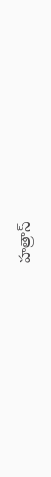హత్రాస్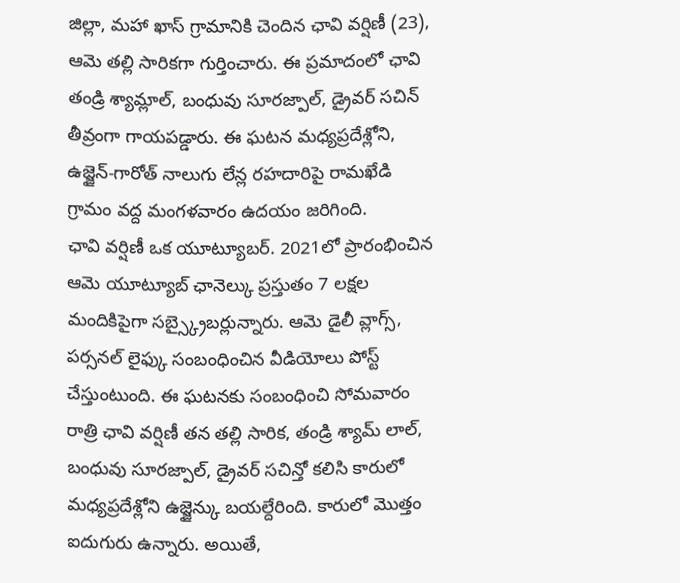జిల్లా, మహా ఖాస్ గ్రామానికి చెందిన ఛావి వర్షిణీ (23), ఆమె తల్లి సారికగా గుర్తించారు. ఈ ప్రమాదంలో ఛావి తండ్రి శ్యామ్లాల్, బంధువు సూరజ్పాల్, డ్రైవర్ సచిన్ తీవ్రంగా గాయపడ్డారు. ఈ ఘటన మధ్యప్రదేశ్లోని, ఉజ్జైన్-గారోత్ నాలుగు లేన్ల రహదారిపై రామఖేడి గ్రామం వద్ద మంగళవారం ఉదయం జరిగింది.
ఛావి వర్షిణీ ఒక యూట్యూబర్. 2021లో ప్రారంభించిన ఆమె యూట్యూబ్ ఛానెల్కు ప్రస్తుతం 7 లక్షల మందికిపైగా సబ్స్క్రైబర్లున్నారు. ఆమె డైలీ వ్లాగ్స్, పర్సనల్ లైఫ్కు సంబంధించిన వీడియోలు పోస్ట్ చేస్తుంటుంది. ఈ ఘటనకు సంబంధించి సోమవారం రాత్రి ఛావి వర్షిణీ తన తల్లి సారిక, తండ్రి శ్యామ్ లాల్, బంధువు సూరజ్పాల్, డ్రైవర్ సచిన్తో కలిసి కారులో మధ్యప్రదేశ్లోని ఉజ్జైన్కు బయల్దేరింది. కారులో మొత్తం ఐదుగురు ఉన్నారు. అయితే,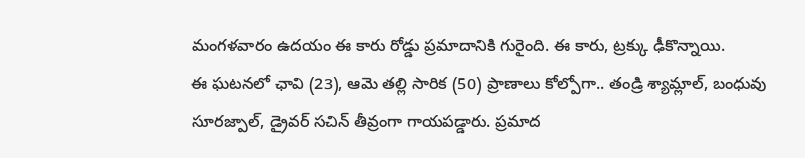మంగళవారం ఉదయం ఈ కారు రోడ్డు ప్రమాదానికి గురైంది. ఈ కారు, ట్రక్కు ఢీకొన్నాయి.
ఈ ఘటనలో ఛావి (23), ఆమె తల్లి సారిక (50) ప్రాణాలు కోల్పోగా.. తండ్రి శ్యామ్లాల్, బంధువు సూరజ్పాల్, డ్రైవర్ సచిన్ తీవ్రంగా గాయపడ్డారు. ప్రమాద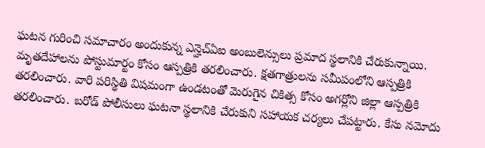ఘటన గురించి సమాచారం అందుకున్న ఎన్హెచ్ఏఐ అంబులెన్సులు ప్రమాద స్థలానికి చేరుకున్నాయి. మృతదేహాలను పోస్టుమార్టం కోసం ఆస్పత్రికి తరలించారు. క్షతగాత్రులను సమీపంలోని ఆస్పత్రికి తరలించారు. వారి పరిస్థితి విషమంగా ఉండటంతో మెరుగైన చికిత్స కోసం అగర్లోని జిల్లా ఆస్పత్రికి తరలించారు. బరోడ్ పోలీసులు ఘటనా స్థలానికి చేరుకుని సహాయక చర్యలు చేపట్టారు. కేసు నమోదు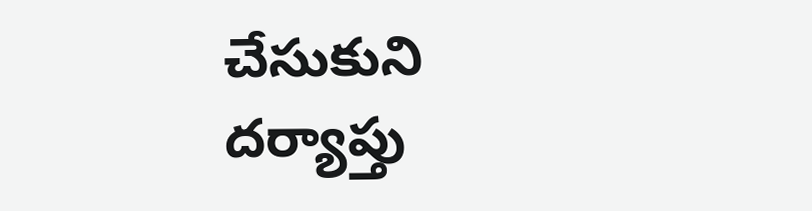చేసుకుని దర్యాప్తు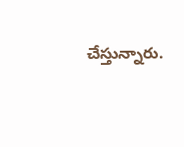చేస్తున్నారు.